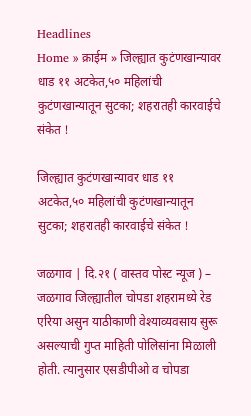Headlines
Home » क्राईम » जिल्ह्यात कुटंणखान्यावर धाड ११ अटकेत,५० महिलांची कुटंणखान्यातून सुटका; शहरातही कारवाईचे संकेत !

जिल्ह्यात कुटंणखान्यावर धाड ११ अटकेत,५० महिलांची कुटंणखान्यातून सुटका; शहरातही कारवाईचे संकेत !

जळगाव | दि.२१ ( वास्तव पोस्ट न्यूज ) – जळगाव जिल्ह्यातील चोपडा शहरामध्ये रेड एरिया असुन याठीकाणी वेश्याव्यवसाय सुरू असल्याची गुप्त माहिती पोलिसांना मिळाली होती. त्यानुसार एसडीपीओ व चोपडा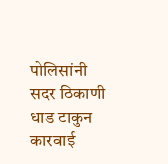पोलिसांनी सदर ठिकाणी धाड टाकुन कारवाई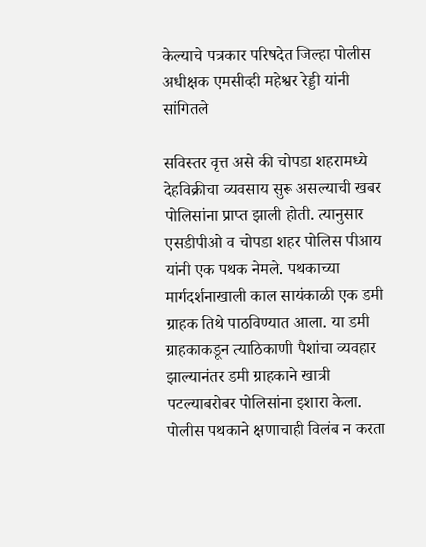केल्याचे पत्रकार परिषदेत जिल्हा पोलीस अधीक्षक एमसीव्ही महेश्वर रेड्डी यांनी सांगितले

सविस्तर वृत्त असे की चोपडा शहरामध्ये देहविक्रीचा व्यवसाय सुरू असल्याची खबर पोलिसांना प्राप्त झाली होती. त्यानुसार एसडीपीओ व चोपडा शहर पोलिस पीआय यांनी एक पथक नेमले. पथकाच्या मार्गदर्शनाखाली काल सायंकाळी एक डमी ग्राहक तिथे पाठविण्यात आला. या डमी ग्राहकाकडून त्याठिकाणी पैशांचा व्यवहार झाल्यानंतर डमी ग्राहकाने खात्री पटल्याबरोबर पोलिसांना इशारा केला. पोलीस पथकाने क्षणाचाही विलंब न करता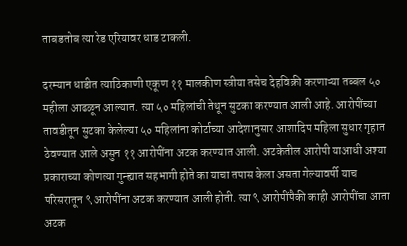ताबडतोब त्या रेड एरियावर धाड टाकली.

दरम्यान धाडीत त्याठिकाणी एकूण ११ मालकीण स्त्रीया तसेच देहविक्री करणाऱ्या तब्बल ५० महीला आढळून आल्यात. त्या ५० महिलांची तेथून सुटका करण्यात आली आहे. आरोपींच्या तावडीतून सुटका केलेल्या ५० महिलांना कोर्टाच्या आदेशानुसार आशादिप महिला सुधार गृहात ठेवण्यात आले असुन ११ आरोपींना अटक करण्यात आली. अटकेतील आरोपी याआधी अश्या प्रकाराच्या कोणत्या गुन्ह्यात सहभागी होते का याचा तपास केला असता गेल्यावर्षी याच परिसरातून ९ आरोपींना अटक करण्यात आली होती. त्या ९ आरोपींपैकी काही आरोपींचा आता अटक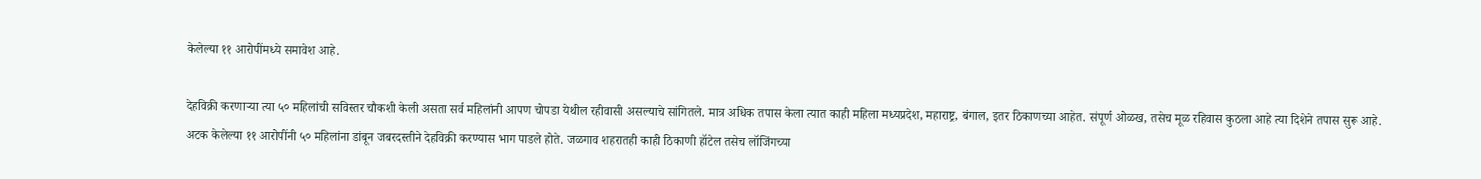केलेल्या ११ आरोपींमध्ये समावेश आहे.

देहविक्री करणाऱ्या त्या ५० महिलांची सविस्तर चौकशी केली असता सर्व महिलांनी आपण चोपडा येथील रहीवासी असल्याचे सांगितले. मात्र अधिक तपास केला त्यात काही महिला मध्यप्रदेश, महाराष्ट्र, बंगाल, इतर ठिकाणच्या आहेत. संपूर्ण ओळख, तसेच मूळ रहिवास कुठला आहे त्या दिशेने तपास सुरू आहे. अटक केलेल्या ११ आरोपींनी ५० महिलांना डांबून जबरदस्तीने देहविक्री करण्यास भाग पाडले होते. जळगाव शहरातही काही ठिकाणी हॉटेल तसेच लॉजिंगच्या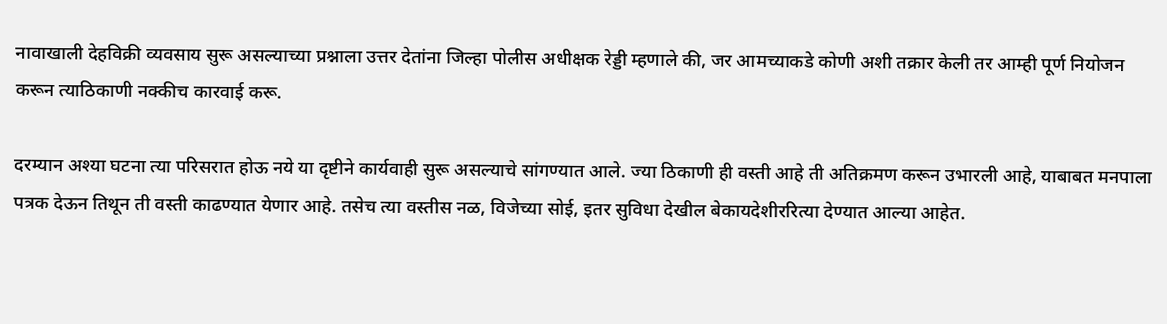नावाखाली देहविक्री व्यवसाय सुरू असल्याच्या प्रश्नाला उत्तर देतांना जिल्हा पोलीस अधीक्षक रेड्डी म्हणाले की, जर आमच्याकडे कोणी अशी तक्रार केली तर आम्ही पूर्ण नियोजन करून त्याठिकाणी नक्कीच कारवाई करू.

दरम्यान अश्या घटना त्या परिसरात होऊ नये या दृष्टीने कार्यवाही सुरू असल्याचे सांगण्यात आले. ज्या ठिकाणी ही वस्ती आहे ती अतिक्रमण करून उभारली आहे, याबाबत मनपाला पत्रक देऊन तिथून ती वस्ती काढण्यात येणार आहे. तसेच त्या वस्तीस नळ, विजेच्या सोई, इतर सुविधा देखील बेकायदेशीररित्या देण्यात आल्या आहेत.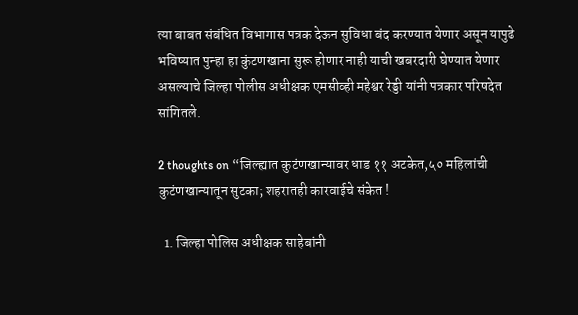त्या बाबत संबंधित विभागास पत्रक देऊन सुविधा बंद करण्यात येणार असून यापुढे भविष्यात पुन्हा हा कुंटणखाना सुरू होणार नाही याची खबरदारी घेण्यात येणार असल्याचे जिल्हा पोलीस अधीक्षक एमसीव्ही महेश्वर रेड्डी यांनी पत्रकार परिषदेत सांगितले.

2 thoughts on “जिल्ह्यात कुटंणखान्यावर धाड ११ अटकेत,५० महिलांची कुटंणखान्यातून सुटका; शहरातही कारवाईचे संकेत !

  1. जिल्हा पोलिस अधीक्षक साहेबांनी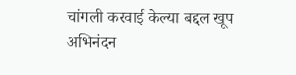चांगली करवाई केल्या बद्दल खूप अभिनंदन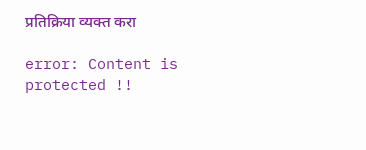प्रतिक्रिया व्यक्त करा

error: Content is protected !!